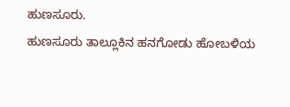ಹುಣಸೂರು.
ಹುಣಸೂರು ತಾಲ್ಲೂಕಿನ ಹನಗೋಡು ಹೋಬಳಿಯ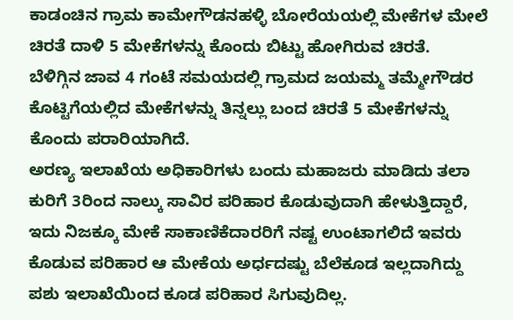ಕಾಡಂಚಿನ ಗ್ರಾಮ ಕಾಮೇಗೌಡನಹಳ್ಳಿ ಬೋರೆಯಯಲ್ಲಿ ಮೇಕೆಗಳ ಮೇಲೆ ಚಿರತೆ ದಾಳಿ 5 ಮೇಕೆಗಳನ್ನು ಕೊಂದು ಬಿಟ್ಟು ಹೋಗಿರುವ ಚಿರತೆ.
ಬೆಳಿಗ್ಗಿನ ಜಾವ 4 ಗಂಟೆ ಸಮಯದಲ್ಲಿ ಗ್ರಾಮದ ಜಯಮ್ಮ ತಮ್ಮೇಗೌಡರ ಕೊಟ್ಟಿಗೆಯಲ್ಲಿದ ಮೇಕೆಗಳನ್ನು ತಿನ್ನಲ್ಲು ಬಂದ ಚಿರತೆ 5 ಮೇಕೆಗಳನ್ನು ಕೊಂದು ಪರಾರಿಯಾಗಿದೆ.
ಅರಣ್ಯ ಇಲಾಖೆಯ ಅಧಿಕಾರಿಗಳು ಬಂದು ಮಹಾಜರು ಮಾಡಿದು ತಲಾ ಕುರಿಗೆ 3ರಿಂದ ನಾಲ್ಕು ಸಾವಿರ ಪರಿಹಾರ ಕೊಡುವುದಾಗಿ ಹೇಳುತ್ತಿದ್ದಾರೆ, ಇದು ನಿಜಕ್ಕೂ ಮೇಕೆ ಸಾಕಾಣಿಕೆದಾರರಿಗೆ ನಷ್ಟ ಉಂಟಾಗಲಿದೆ ಇವರು ಕೊಡುವ ಪರಿಹಾರ ಆ ಮೇಕೆಯ ಅರ್ಧದಷ್ಟು ಬೆಲೆಕೂಡ ಇಲ್ಲದಾಗಿದ್ದು ಪಶು ಇಲಾಖೆಯಿಂದ ಕೂಡ ಪರಿಹಾರ ಸಿಗುವುದಿಲ್ಲ.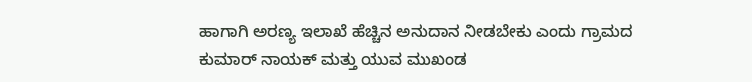ಹಾಗಾಗಿ ಅರಣ್ಯ ಇಲಾಖೆ ಹೆಚ್ಚಿನ ಅನುದಾನ ನೀಡಬೇಕು ಎಂದು ಗ್ರಾಮದ ಕುಮಾರ್ ನಾಯಕ್ ಮತ್ತು ಯುವ ಮುಖಂಡ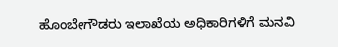ಹೊಂಬೇಗೌಡರು ಇಲಾಖೆಯ ಅಧಿಕಾರಿಗಳಿಗೆ ಮನವಿ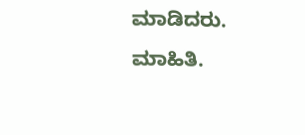ಮಾಡಿದರು.
ಮಾಹಿತಿ.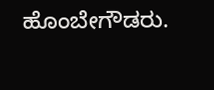ಹೊಂಬೇಗೌಡರು.